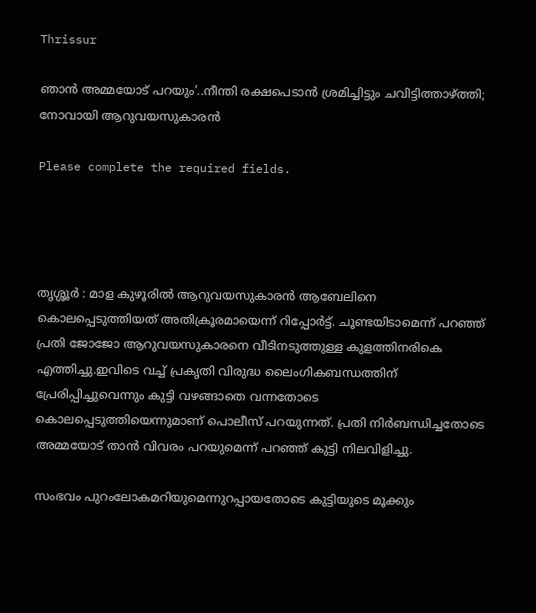Thrissur

ഞാന്‍ അമ്മയോട് പറയും’..നീന്തി രക്ഷപെടാന്‍ ശ്രമിച്ചിട്ടും ചവിട്ടിത്താഴ്ത്തി; നോവായി ആറുവയസുകാരന്‍

Please complete the required fields.




തൃശ്ശൂർ : മാള കുഴൂരില്‍ ആറുവയസുകാരന്‍ ആബേലിനെ കൊലപ്പെടുത്തിയത് അതിക്രൂരമായെന്ന് റിപ്പോര്‍ട്ട്. ചൂണ്ടയിടാമെന്ന് പറഞ്ഞ് പ്രതി ജോജോ ആറുവയസുകാരനെ വീടിനടുത്തുള്ള കുളത്തിനരികെ എത്തിച്ചു.ഇവിടെ വച്ച് പ്രകൃതി വിരുദ്ധ ലൈംഗികബന്ധത്തിന് പ്രേരിപ്പിച്ചുവെന്നും കുട്ടി വഴങ്ങാതെ വന്നതോടെ കൊലപ്പെടുത്തിയെന്നുമാണ് പൊലീസ് പറയുന്നത്. പ്രതി നിര്‍ബന്ധിച്ചതോടെ അമ്മയോട് താന്‍ വിവരം പറയുമെന്ന് പറഞ്ഞ് കുട്ടി നിലവിളിച്ചു.

സംഭവം പുറംലോകമറിയുമെന്നുറപ്പായതോടെ കുട്ടിയുടെ മൂക്കും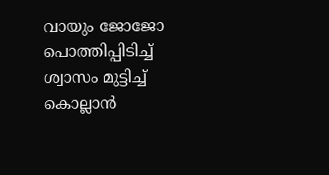വായും ജോജോ പൊത്തിപ്പിടിച്ച് ശ്വാസം മുട്ടിച്ച് കൊല്ലാന്‍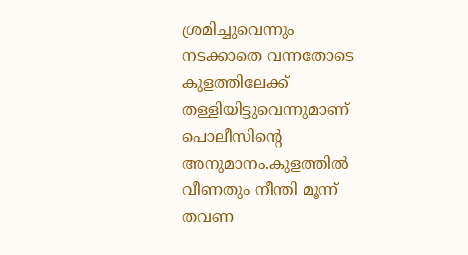ശ്രമിച്ചുവെന്നും നടക്കാതെ വന്നതോടെ കുളത്തിലേക്ക് തള്ളിയിട്ടുവെന്നുമാണ് പൊലീസിന്‍റെ അനുമാനം.കുളത്തില്‍ വീണതും നീന്തി മൂന്ന് തവണ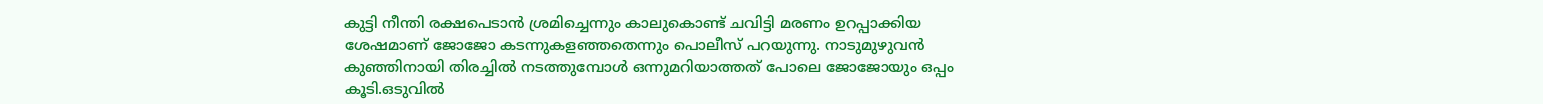കുട്ടി നീന്തി രക്ഷപെടാന്‍ ശ്രമിച്ചെന്നും കാലുകൊണ്ട് ചവിട്ടി മരണം ഉറപ്പാക്കിയ ശേഷമാണ് ജോജോ കടന്നുകളഞ്ഞതെന്നും പൊലീസ് പറയുന്നു. നാടുമുഴുവന്‍ കുഞ്ഞിനായി തിരച്ചില്‍ നടത്തുമ്പോള്‍ ഒന്നുമറിയാത്തത് പോലെ ജോജോയും ഒപ്പം കൂടി.ഒടുവില്‍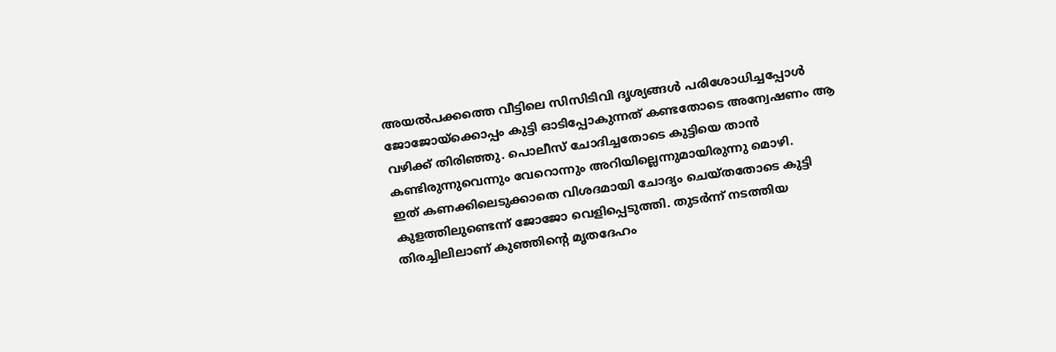അയല്‍പക്കത്തെ വീട്ടിലെ സിസിടിവി ദൃശ്യങ്ങള്‍ പരിശോധിച്ചപ്പോള്‍ ജോജോയ്ക്കൊപ്പം കുട്ടി ഓടിപ്പോകുന്നത് കണ്ടതോടെ അന്വേഷണം ആ വഴിക്ക് തിരിഞ്ഞു. പൊലീസ് ചോദിച്ചതോടെ കുട്ടിയെ താന്‍ കണ്ടിരുന്നുവെന്നും വേറൊന്നും അറിയില്ലെന്നുമായിരുന്നു മൊഴി.
ഇത് കണക്കിലെടുക്കാതെ വിശദമായി ചോദ്യം ചെയ്തതോടെ കുട്ടി കുളത്തിലുണ്ടെന്ന് ജോജോ വെളിപ്പെടുത്തി. തുടര്‍ന്ന് നടത്തിയ തിരച്ചിലിലാണ് കുഞ്ഞിന്‍റെ മൃതദേഹം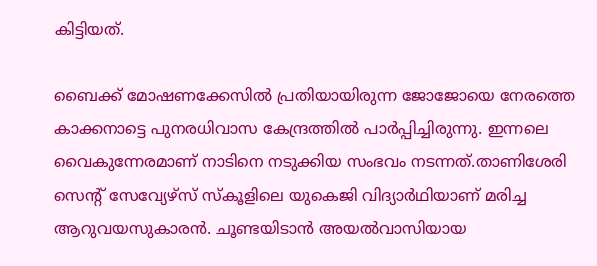കിട്ടിയത്.

ബൈക്ക് മോഷണക്കേസില്‍ പ്രതിയായിരുന്ന ജോജോയെ നേരത്തെ കാക്കനാട്ടെ പുനരധിവാസ കേന്ദ്രത്തില്‍ പാര്‍പ്പിച്ചിരുന്നു. ഇന്നലെ വൈകുന്നേരമാണ് നാടിനെ നടുക്കിയ സംഭവം നടന്നത്.താണിശേരി സെന്‍റ് സേവ്യേഴ്സ് സ്കൂളിലെ യുകെജി വിദ്യാര്‍ഥിയാണ് മരിച്ച ആറുവയസുകാരന്‍. ചൂണ്ടയിടാന്‍ അയല്‍വാസിയായ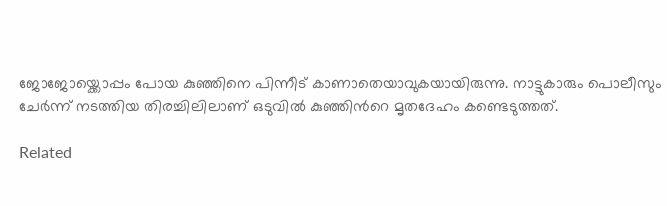ജോജോയ്ക്കൊപ്പം പോയ കുഞ്ഞിനെ പിന്നീട് കാണാതെയാവുകയായിരുന്നു. നാട്ടുകാരും പൊലീസും ചേര്‍ന്ന് നടത്തിയ തിരച്ചിലിലാണ് ഒടുവില്‍ കുഞ്ഞിന്‍റെ മൃതദേഹം കണ്ടെടുത്തത്.

Related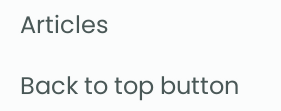Articles

Back to top button